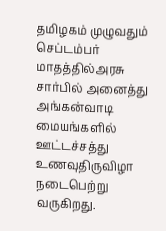தமிழகம் முழுவதும் செப்டம்பர் மாதத்தில்அரசு சார்பில் அனைத்து அங்கன்வாடி மையங்களில் ஊட்டச்சத்து உணவுதிருவிழா நடைபெற்று வருகிறது.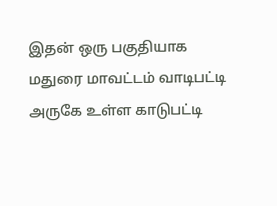இதன் ஒரு பகுதியாக மதுரை மாவட்டம் வாடிபட்டி அருகே உள்ள காடுபட்டி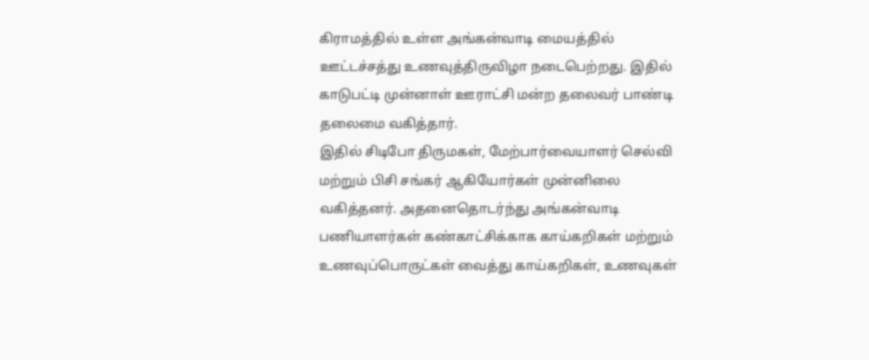கிராமத்தில் உள்ள அங்கன்வாடி மையத்தில் ஊட்டச்சத்து உணவுத்திருவிழா நடைபெற்றது. இதில் காடுபட்டி முன்னாள் ஊராட்சி மன்ற தலைவர் பாண்டி தலைமை வகித்தார்.
இதில் சிடிபோ திருமகள், மேற்பார்வையாளர் செல்வி மற்றும் பிசி சங்கர் ஆகியோர்கள் முன்னிலை வகித்தனர். அதனைதொடர்ந்து அங்கன்வாடி பணியாளர்கள் கண்காட்சிக்காக காய்கறிகள் மற்றும் உணவுப்பொருட்கள் வைத்து காய்கறிகள், உணவுகள்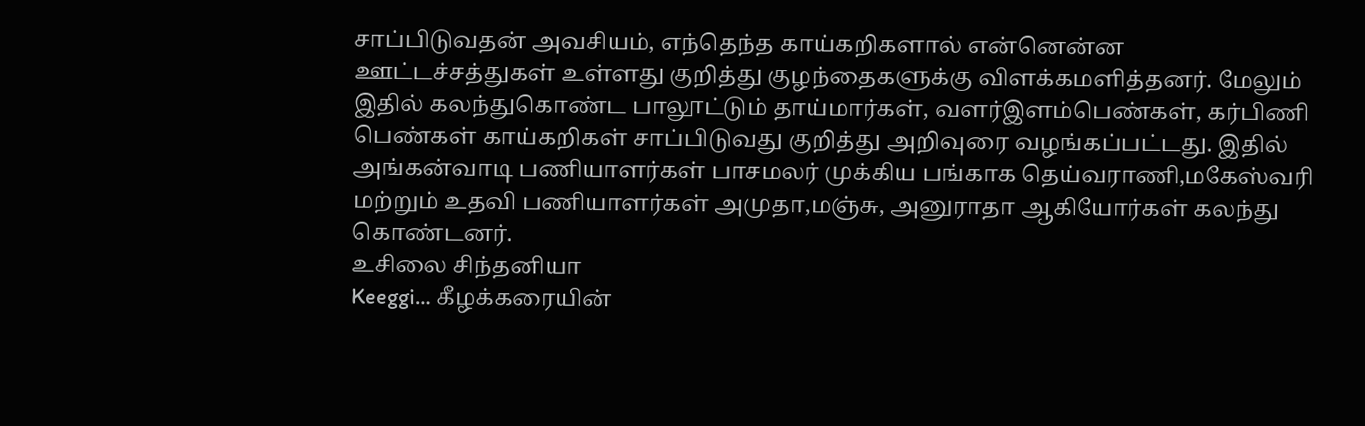சாப்பிடுவதன் அவசியம், எந்தெந்த காய்கறிகளால் என்னென்ன ஊட்டச்சத்துகள் உள்ளது குறித்து குழந்தைகளுக்கு விளக்கமளித்தனர். மேலும் இதில் கலந்துகொண்ட பாலூட்டும் தாய்மார்கள், வளர்இளம்பெண்கள், கர்பிணி பெண்கள் காய்கறிகள் சாப்பிடுவது குறித்து அறிவுரை வழங்கப்பட்டது. இதில் அங்கன்வாடி பணியாளர்கள் பாசமலர் முக்கிய பங்காக தெய்வராணி,மகேஸ்வரி மற்றும் உதவி பணியாளர்கள் அமுதா,மஞ்சு, அனுராதா ஆகியோர்கள் கலந்து கொண்டனர்.
உசிலை சிந்தனியா
Keeggi… கீழக்கரையின்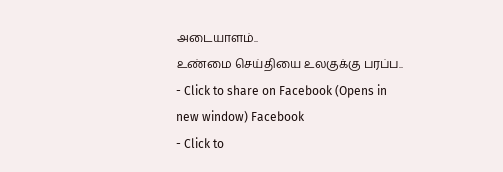அடையாளம்..
உண்மை செய்தியை உலகுக்கு பரப்ப..
- Click to share on Facebook (Opens in new window) Facebook
- Click to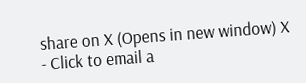share on X (Opens in new window) X
- Click to email a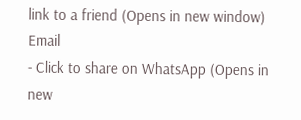link to a friend (Opens in new window) Email
- Click to share on WhatsApp (Opens in new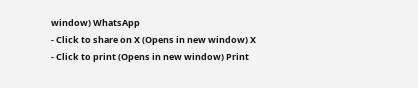window) WhatsApp
- Click to share on X (Opens in new window) X
- Click to print (Opens in new window) Print